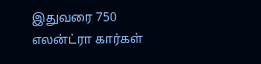இதுவரை 750 எலன்ட்ரா கார்கள்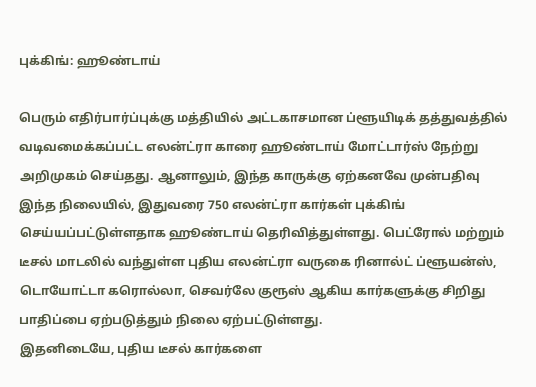புக்கிங்: ஹூண்டாய்

பெரும் எதிர்பார்ப்புக்கு மத்தியில் அட்டகாசமான ப்ளூயிடிக் தத்துவத்தில் வடிவமைக்கப்பட்ட எலன்ட்ரா காரை ஹூண்டாய் மோட்டார்ஸ் நேற்று அறிமுகம் செய்தது. ஆனாலும், இந்த காருக்கு ஏற்கனவே முன்பதிவு
இந்த நிலையில், இதுவரை 750 எலன்ட்ரா கார்கள் புக்கிங் செய்யப்பட்டுள்ளதாக ஹூண்டாய் தெரிவித்துள்ளது. பெட்ரோல் மற்றும் டீசல் மாடலில் வந்துள்ள புதிய எலன்ட்ரா வருகை ரினால்ட் ப்ளூயன்ஸ், டொயோட்டா கரொல்லா, செவர்லே குரூஸ் ஆகிய கார்களுக்கு சிறிது பாதிப்பை ஏற்படுத்தும் நிலை ஏற்பட்டுள்ளது.
இதனிடையே, புதிய டீசல் கார்களை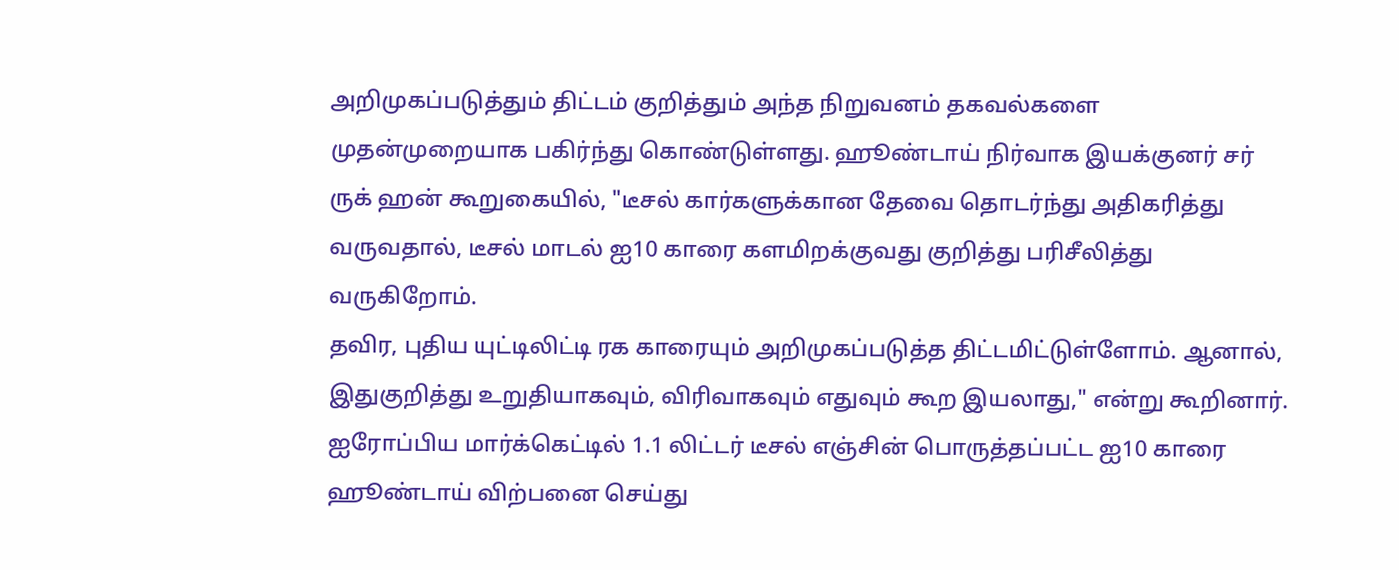அறிமுகப்படுத்தும் திட்டம் குறித்தும் அந்த நிறுவனம் தகவல்களை முதன்முறையாக பகிர்ந்து கொண்டுள்ளது. ஹூண்டாய் நிர்வாக இயக்குனர் சர் ருக் ஹன் கூறுகையில், "டீசல் கார்களுக்கான தேவை தொடர்ந்து அதிகரித்து வருவதால், டீசல் மாடல் ஐ10 காரை களமிறக்குவது குறித்து பரிசீலித்து வருகிறோம்.
தவிர, புதிய யுட்டிலிட்டி ரக காரையும் அறிமுகப்படுத்த திட்டமிட்டுள்ளோம். ஆனால், இதுகுறித்து உறுதியாகவும், விரிவாகவும் எதுவும் கூற இயலாது," என்று கூறினார்.
ஐரோப்பிய மார்க்கெட்டில் 1.1 லிட்டர் டீசல் எஞ்சின் பொருத்தப்பட்ட ஐ10 காரை ஹூண்டாய் விற்பனை செய்து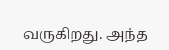வருகிறது. அந்த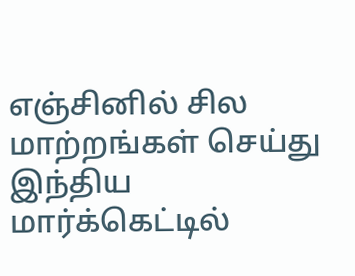எஞ்சினில் சில மாற்றங்கள் செய்து இந்திய மார்க்கெட்டில்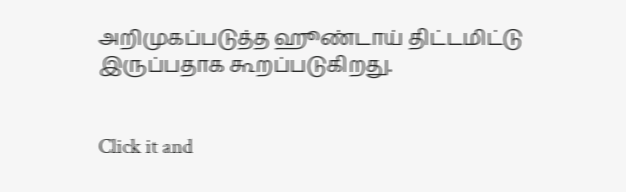அறிமுகப்படுத்த ஹூண்டாய் திட்டமிட்டு இருப்பதாக கூறப்படுகிறது.


Click it and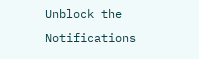Unblock the Notifications